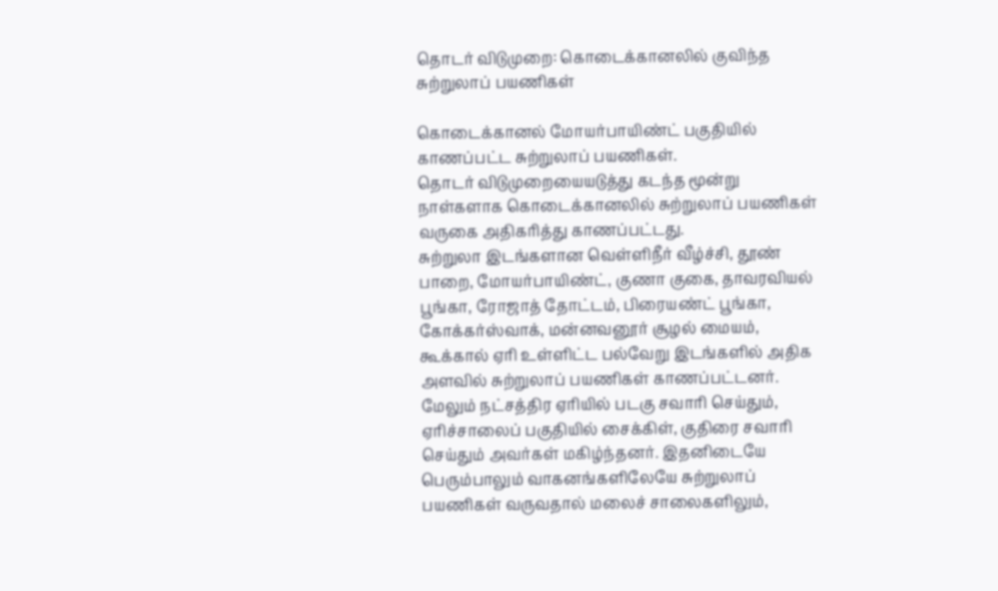தொடர் விடுமுறை: கொடைக்கானலில் குவிந்த சுற்றுலாப் பயணிகள்

கொடைக்கானல் மோயர்பாயிண்ட் பகுதியில் காணப்பட்ட சுற்றுலாப் பயணிகள்.
தொடர் விடுமுறையையடுத்து கடந்த மூன்று நாள்களாக கொடைக்கானலில் சுற்றுலாப் பயணிகள் வருகை அதிகரித்து காணப்பட்டது.
சுற்றுலா இடங்களான வெள்ளிநீர் வீழ்ச்சி, தூண் பாறை, மோயர்பாயிண்ட், குணா குகை, தாவரவியல் பூங்கா, ரோஜாத் தோட்டம், பிரையண்ட் பூங்கா, கோக்கர்ஸ்வாக், மன்னவனூர் சூழல் மையம், கூக்கால் ஏரி உள்ளிட்ட பல்வேறு இடங்களில் அதிக அளவில் சுற்றுலாப் பயணிகள் காணப்பட்டனர்.
மேலும் நட்சத்திர ஏரியில் படகு சவாரி செய்தும், ஏரிச்சாலைப் பகுதியில் சைக்கிள், குதிரை சவாரி செய்தும் அவர்கள் மகிழ்ந்தனர். இதனிடையே பெரும்பாலும் வாகனங்களிலேயே சுற்றுலாப் பயணிகள் வருவதால் மலைச் சாலைகளிலும்,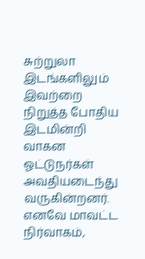சுற்றுலா இடங்களிலும் இவற்றை நிறுத்த போதிய இடமின்றி வாகன ஓட்டுநர்கள் அவதியடைந்து வருகின்றனர்.
எனவே மாவட்ட நிர்வாகம்,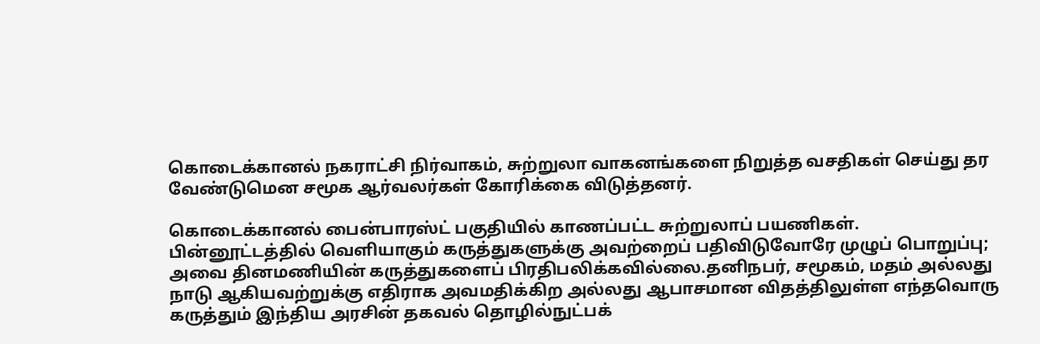கொடைக்கானல் நகராட்சி நிர்வாகம், சுற்றுலா வாகனங்களை நிறுத்த வசதிகள் செய்து தர வேண்டுமென சமூக ஆர்வலர்கள் கோரிக்கை விடுத்தனர்.

கொடைக்கானல் பைன்பாரஸ்ட் பகுதியில் காணப்பட்ட சுற்றுலாப் பயணிகள்.
பின்னூட்டத்தில் வெளியாகும் கருத்துகளுக்கு அவற்றைப் பதிவிடுவோரே முழுப் பொறுப்பு; அவை தினமணியின் கருத்துகளைப் பிரதிபலிக்கவில்லை.தனிநபர், சமூகம், மதம் அல்லது நாடு ஆகியவற்றுக்கு எதிராக அவமதிக்கிற அல்லது ஆபாசமான விதத்திலுள்ள எந்தவொரு கருத்தும் இந்திய அரசின் தகவல் தொழில்நுட்பக்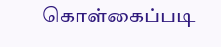கொள்கைப்படி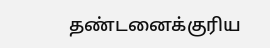தண்டனைக்குரிய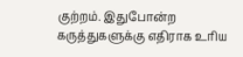குற்றம். இதுபோன்ற கருத்துகளுக்கு எதிராக உரிய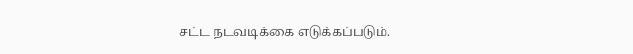சட்ட நடவடிக்கை எடுக்கப்படும்.